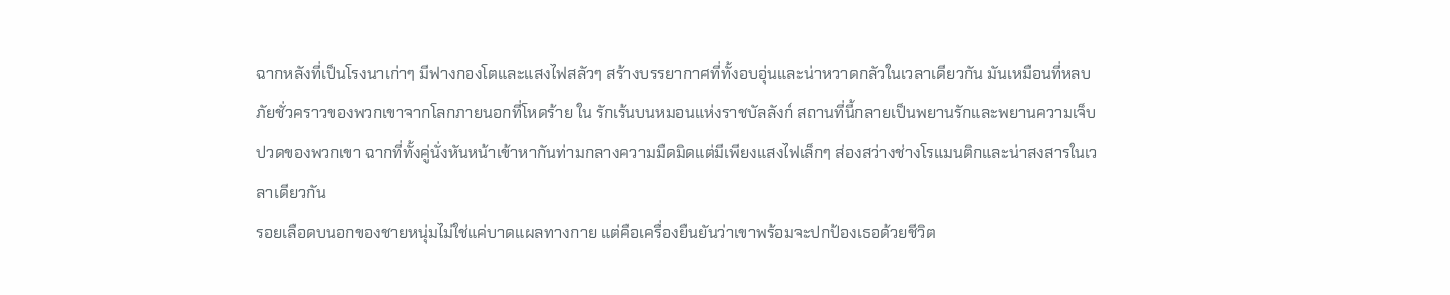ฉากหลังที่เป็นโรงนาเก่าๆ มีฟางกองโตและแสงไฟสลัวๆ สร้างบรรยากาศที่ทั้งอบอุ่นและน่าหวาดกลัวในเวลาเดียวกัน มันเหมือนที่หลบภัยชั่วคราวของพวกเขาจากโลกภายนอกที่โหดร้าย ใน รักเร้นบนหมอนแห่งราชบัลลังก์ สถานที่นี้กลายเป็นพยานรักและพยานความเจ็บปวดของพวกเขา ฉากที่ทั้งคู่นั่งหันหน้าเข้าหากันท่ามกลางความมืดมิดแต่มีเพียงแสงไฟเล็กๆ ส่องสว่างช่างโรแมนติกและน่าสงสารในเวลาเดียวกัน
รอยเลือดบนอกของชายหนุ่มไม่ใช่แค่บาดแผลทางกาย แต่คือเครื่องยืนยันว่าเขาพร้อมจะปกป้องเธอด้วยชีวิต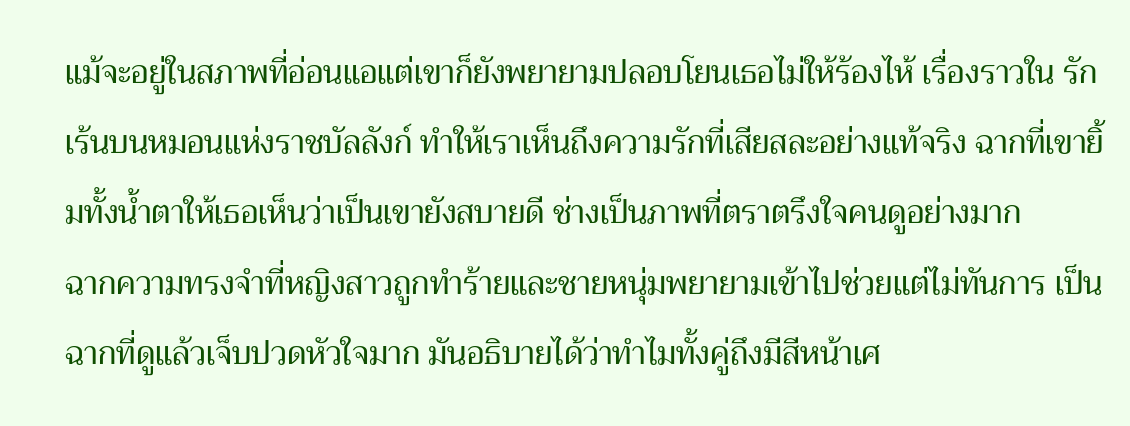แม้จะอยู่ในสภาพที่อ่อนแอแต่เขาก็ยังพยายามปลอบโยนเธอไม่ให้ร้องไห้ เรื่องราวใน รักเร้นบนหมอนแห่งราชบัลลังก์ ทำให้เราเห็นถึงความรักที่เสียสละอย่างแท้จริง ฉากที่เขายิ้มทั้งน้ำตาให้เธอเห็นว่าเป็นเขายังสบายดี ช่างเป็นภาพที่ตราตรึงใจคนดูอย่างมาก
ฉากความทรงจำที่หญิงสาวถูกทำร้ายและชายหนุ่มพยายามเข้าไปช่วยแต่ไม่ทันการ เป็นฉากที่ดูแล้วเจ็บปวดหัวใจมาก มันอธิบายได้ว่าทำไมทั้งคู่ถึงมีสีหน้าเศ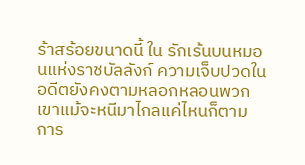ร้าสร้อยขนาดนี้ ใน รักเร้นบนหมอนแห่งราชบัลลังก์ ความเจ็บปวดในอดีตยังคงตามหลอกหลอนพวกเขาแม้จะหนีมาไกลแค่ไหนก็ตาม การ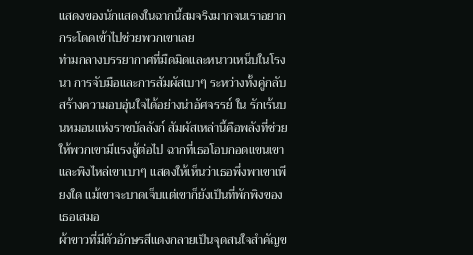แสดงของนักแสดงในฉากนี้สมจริงมากจนเราอยากกระโดดเข้าไปช่วยพวกเขาเลย
ท่ามกลางบรรยากาศที่มืดมิดและหนาวเหน็บในโรงนา การจับมือและการสัมผัสเบาๆ ระหว่างทั้งคู่กลับสร้างความอบอุ่นใจได้อย่างน่าอัศจรรย์ ใน รักเร้นบนหมอนแห่งราชบัลลังก์ สัมผัสเหล่านี้คือพลังที่ช่วยให้พวกเขามีแรงสู้ต่อไป ฉากที่เธอโอบกอดแขนเขาและพิงไหล่เขาเบาๆ แสดงให้เห็นว่าเธอพึ่งพาเขาเพียงใด แม้เขาจะบาดเจ็บแต่เขาก็ยังเป็นที่พักพิงของเธอเสมอ
ผ้าขาวที่มีตัวอักษรสีแดงกลายเป็นจุดสนใจสำคัญข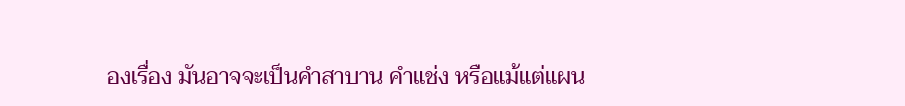องเรื่อง มันอาจจะเป็นคำสาบาน คำแช่ง หรือแม้แต่แผน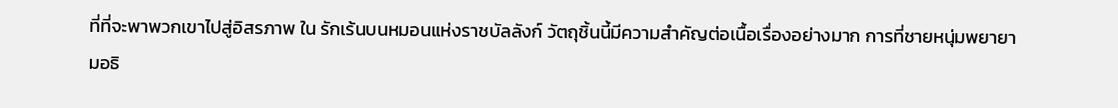ที่ที่จะพาพวกเขาไปสู่อิสรภาพ ใน รักเร้นบนหมอนแห่งราชบัลลังก์ วัตถุชิ้นนี้มีความสำคัญต่อเนื้อเรื่องอย่างมาก การที่ชายหนุ่มพยายามอธิ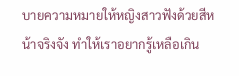บายความหมายให้หญิงสาวฟังด้วยสีหน้าจริงจัง ทำให้เราอยากรู้เหลือเกิน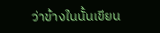ว่าข้างในนั้นเขียน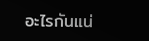อะไรกันแน่